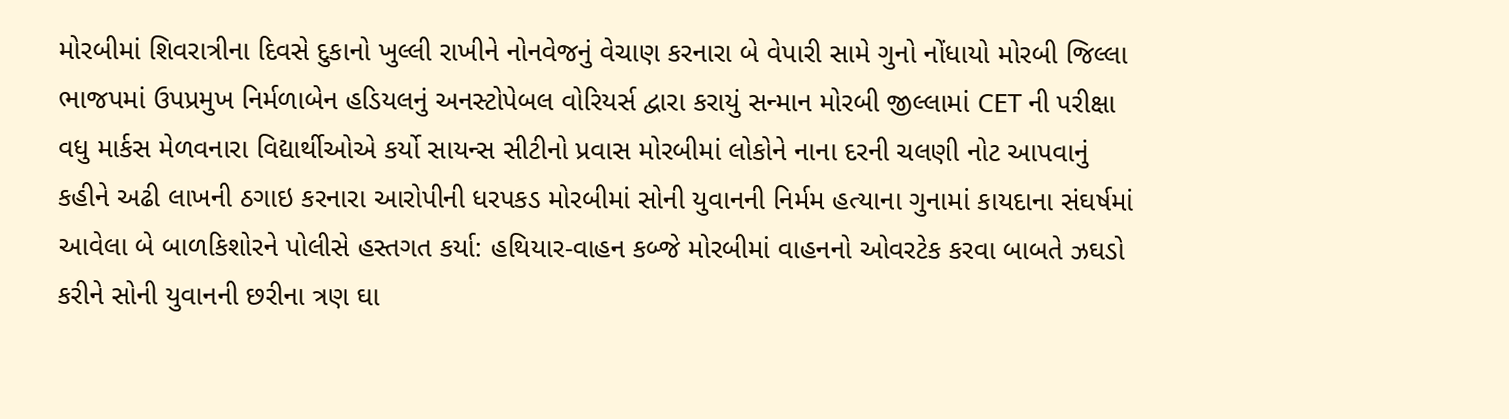મોરબીમાં શિવરાત્રીના દિવસે દુકાનો ખુલ્લી રાખીને નોનવેજનું વેચાણ કરનારા બે વેપારી સામે ગુનો નોંધાયો મોરબી જિલ્લા ભાજપમાં ઉપપ્રમુખ નિર્મળાબેન હડિયલનું અનસ્ટોપેબલ વોરિયર્સ દ્વારા કરાયું સન્માન મોરબી જીલ્લામાં CET ની પરીક્ષા વધુ માર્કસ મેળવનારા વિદ્યાર્થીઓએ કર્યો સાયન્સ સીટીનો પ્રવાસ મોરબીમાં લોકોને નાના દરની ચલણી નોટ આપવાનું કહીને અઢી લાખની ઠગાઇ કરનારા આરોપીની ધરપકડ મોરબીમાં સોની યુવાનની નિર્મમ હત્યાના ગુનામાં કાયદાના સંઘર્ષમાં આવેલા બે બાળકિશોરને પોલીસે હસ્તગત કર્યા: હથિયાર-વાહન કબ્જે મોરબીમાં વાહનનો ઓવરટેક કરવા બાબતે ઝઘડો કરીને સોની યુવાનની છરીના ત્રણ ઘા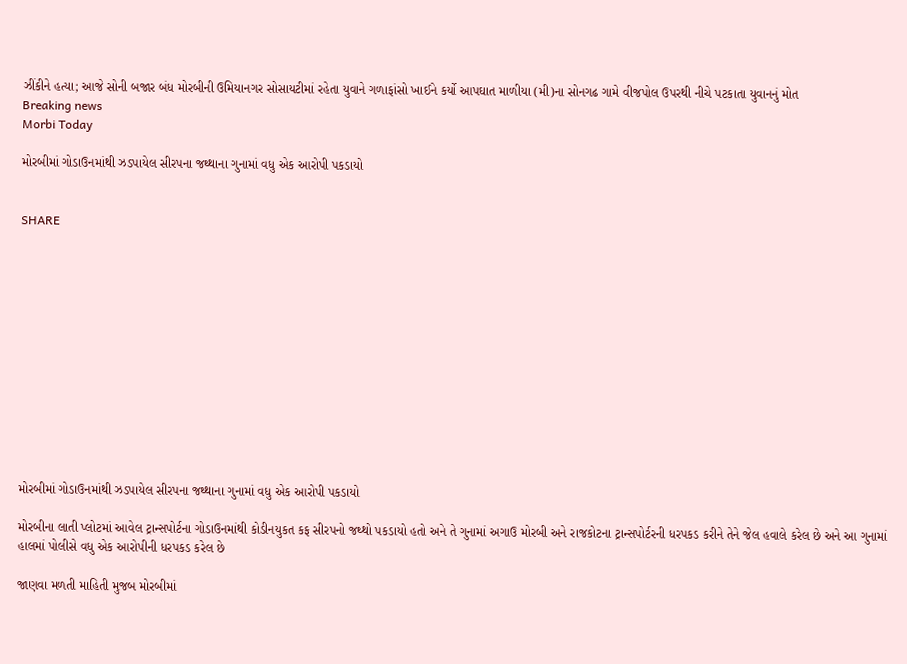ઝીંકીને હત્યા; આજે સોની બજાર બંધ મોરબીની ઉમિયાનગર સોસાયટીમાં રહેતા યુવાને ગળાફાંસો ખાઈને કર્યો આપઘાત માળીયા (મી)ના સોનગઢ ગામે વીજપોલ ઉપરથી નીચે પટકાતા યુવાનનું મોત
Breaking news
Morbi Today

મોરબીમાં ગોડાઉનમાંથી ઝડપાયેલ સીરપના જથ્થાના ગુનામાં વધુ એક આરોપી પકડાયો


SHARE













મોરબીમાં ગોડાઉનમાંથી ઝડપાયેલ સીરપના જથ્થાના ગુનામાં વધુ એક આરોપી પકડાયો

મોરબીના લાતી પ્લોટમાં આવેલ ટ્રાન્સપોર્ટના ગોડાઉનમાંથી કોડીનયુકત કફ સીરપનો જથ્થો પકડાયો હતો અને તે ગુનામાં અગાઉ મોરબી અને રાજકોટના ટ્રાન્સપોર્ટરની ધરપકડ કરીને તેને જેલ હવાલે કરેલ છે અને આ ગુનામાં હાલમાં પોલીસે વધુ એક આરોપીની ધરપકડ કરેલ છે

જાણવા મળતી માહિતી મુજબ મોરબીમાં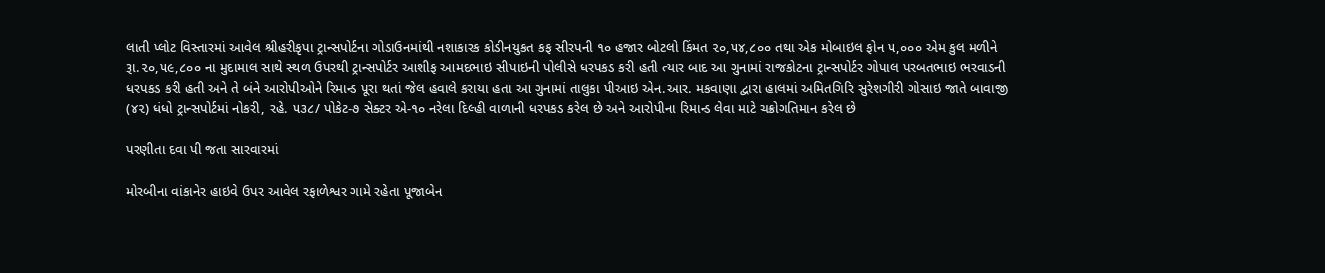લાતી પ્લોટ વિસ્તારમાં આવેલ શ્રીહરીકૃપા ટ્રાન્સપોર્ટના ગોડાઉનમાંથી નશાકારક કોડીનયુકત કફ સીરપની ૧૦ હજાર બોટલો કિંમત ૨૦,૫૪,૮૦૦ તથા એક મોબાઇલ ફોન ૫,૦૦૦ એમ કુલ મળીને રૂા.૨૦,૫૯,૮૦૦ ના મુદામાલ સાથે સ્થળ ઉપરથી ટ્રાન્સપોર્ટર આશીફ આમદભાઇ સીપાઇની પોલીસે ધરપકડ કરી હતી ત્યાર બાદ આ ગુનામાં રાજકોટના ટ્રાન્સપોર્ટર ગોપાલ પરબતભાઇ ભરવાડની ધરપકડ કરી હતી અને તે બંને આરોપીઓને રિમાન્ડ પૂરા થતાં જેલ હવાલે કરાયા હતા આ ગુનામાં તાલુકા પીઆઇ એન.આર. મકવાણા દ્વારા હાલમાં અમિતગિરિ સુરેશગીરી ગોસાઇ જાતે બાવાજી (૪૨) ધંધો ટ્રાન્સપોર્ટમાં નોકરી, રહે. ૫૩૮/ પોકેટ-૭ સેક્ટર એ-૧૦ નરેલા દિલ્હી વાળાની ધરપકડ કરેલ છે અને આરોપીના રિમાન્ડ લેવા માટે ચક્રોગતિમાન કરેલ છે

પરણીતા દવા પી જતા સારવારમાં

મોરબીના વાંકાનેર હાઇવે ઉપર આવેલ રફાળેશ્વર ગામે રહેતા પૂજાબેન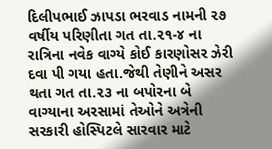દિલીપભાઈ ઝાપડા ભરવાડ નામની ૨૭ વર્ષીય પરિણીતા ગત તા.૨૧-૪ ના રાત્રિના નવેક વાગ્યે કોઈ કારણોસર ઝેરી દવા પી ગયા હતા.જેથી તેણીને અસર થતા ગત તા.૨૩ ના બપોરના બે વાગ્યાના અરસામાં તેઓને અત્રેની સરકારી હોસ્પિટલે સારવાર માટે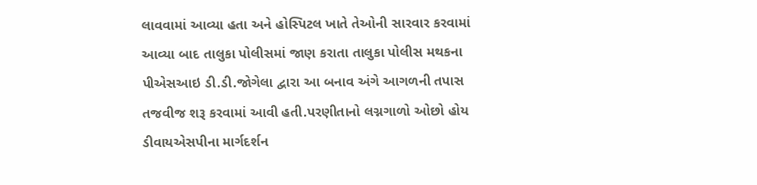લાવવામાં આવ્યા હતા અને હોસ્પિટલ ખાતે તેઓની સારવાર કરવામાં આવ્યા બાદ તાલુકા પોલીસમાં જાણ કરાતા તાલુકા પોલીસ મથકના પીએસઆઇ ડી.ડી.જોગેલા દ્વારા આ બનાવ અંગે આગળની તપાસ તજવીજ શરૂ કરવામાં આવી હતી.પરણીતાનો લગ્નગાળો ઓછો હોય ડીવાયએસપીના માર્ગદર્શન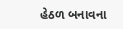હેઠળ બનાવના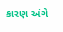કારણ અંગે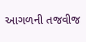આગળની તજવીજ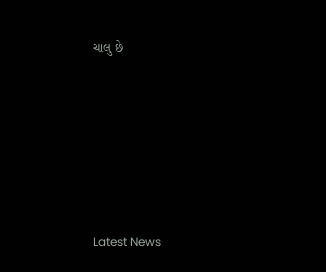ચાલુ છે








Latest News